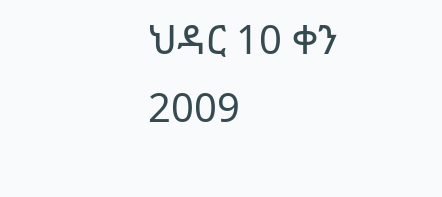ህዳር 10 ቀን 2009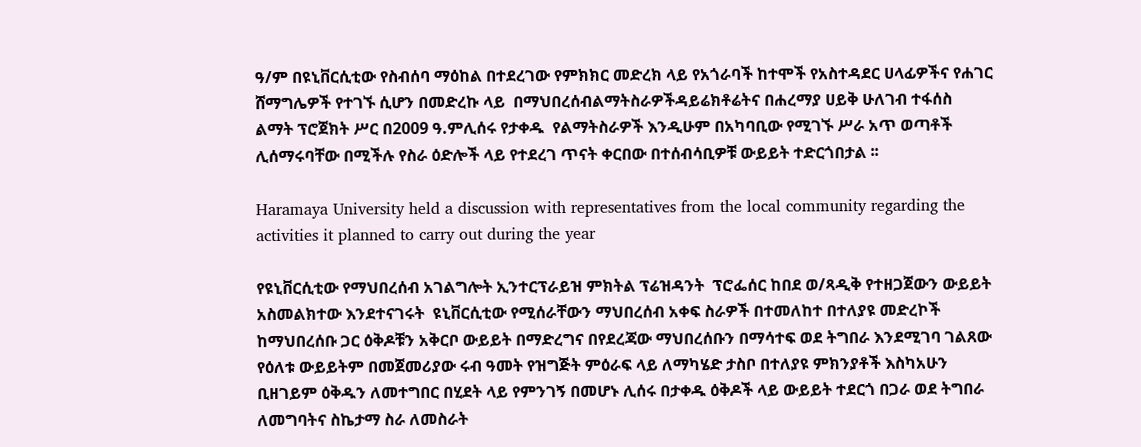ዓ/ም በዩኒቨርሲቲው የስብሰባ ማዕከል በተደረገው የምክክር መድረክ ላይ የአጎራባች ከተሞች የአስተዳደር ሀላፊዎችና የሐገር ሸማግሌዎች የተገኙ ሲሆን በመድረኩ ላይ  በማህበረሰብልማትስራዎችዳይሬክቶሬትና በሐረማያ ሀይቅ ሁለገብ ተፋሰስ ልማት ፕሮጀክት ሥር በ2009 ዓ.ምሊሰሩ የታቀዱ  የልማትስራዎች እንዲሁም በአካባቢው የሚገኙ ሥራ አጥ ወጣቶች ሊሰማሩባቸው በሚችሉ የስራ ዕድሎች ላይ የተደረገ ጥናት ቀርበው በተሰብሳቢዎቹ ውይይት ተድርጎበታል ፡፡

Haramaya University held a discussion with representatives from the local community regarding the activities it planned to carry out during the year

የዩኒቨርሲቲው የማህበረሰብ አገልግሎት ኢንተርፕራይዝ ምክትል ፕሬዝዳንት  ፕሮፌሰር ከበደ ወ/ጻዲቅ የተዘጋጀውን ውይይት አስመልክተው እንደተናገሩት  ዩኒቨርሲቲው የሚሰራቸውን ማህበረሰብ አቀፍ ስራዎች በተመለከተ በተለያዩ መድረኮች ከማህበረሰቡ ጋር ዕቅዶቹን አቅርቦ ውይይት በማድረግና በየደረጃው ማህበረሰቡን በማሳተፍ ወደ ትግበራ እንደሚገባ ገልጸው የዕለቱ ውይይትም በመጀመሪያው ሩብ ዓመት የዝግጅት ምዕራፍ ላይ ለማካሄድ ታስቦ በተለያዩ ምክንያቶች እስካአሁን ቢዘገይም ዕቅዱን ለመተግበር በሂደት ላይ የምንገኝ በመሆኑ ሊሰሩ በታቀዱ ዕቅዶች ላይ ውይይት ተደርጎ በጋራ ወደ ትግበራ ለመግባትና ስኬታማ ስራ ለመስራት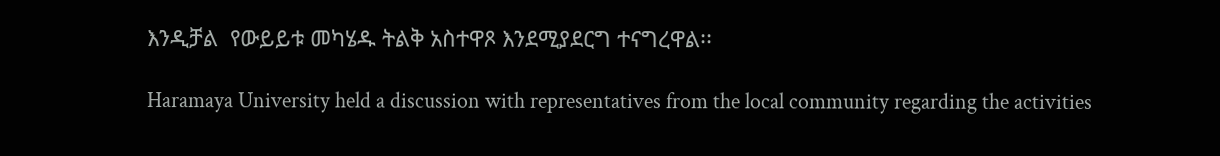እንዲቻል  የውይይቱ መካሄዱ ትልቅ አስተዋጾ እንደሚያደርግ ተናግረዋል፡፡

Haramaya University held a discussion with representatives from the local community regarding the activities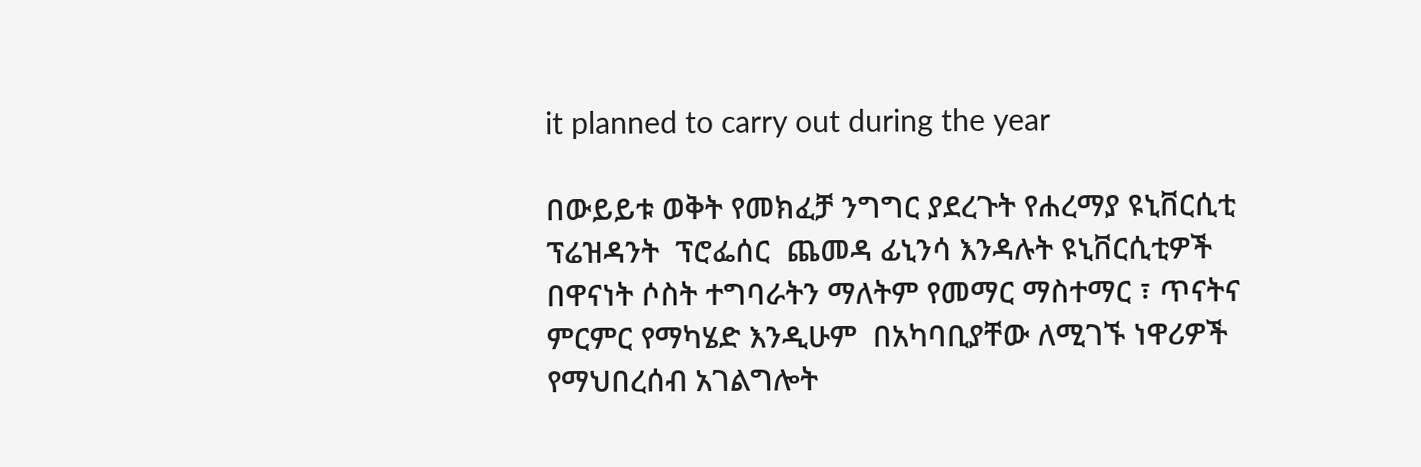it planned to carry out during the year

በውይይቱ ወቅት የመክፈቻ ንግግር ያደረጉት የሐረማያ ዩኒቨርሲቲ ፕሬዝዳንት  ፕሮፌሰር  ጨመዳ ፊኒንሳ እንዳሉት ዩኒቨርሲቲዎች በዋናነት ሶስት ተግባራትን ማለትም የመማር ማስተማር ፣ ጥናትና ምርምር የማካሄድ እንዲሁም  በአካባቢያቸው ለሚገኙ ነዋሪዎች የማህበረሰብ አገልግሎት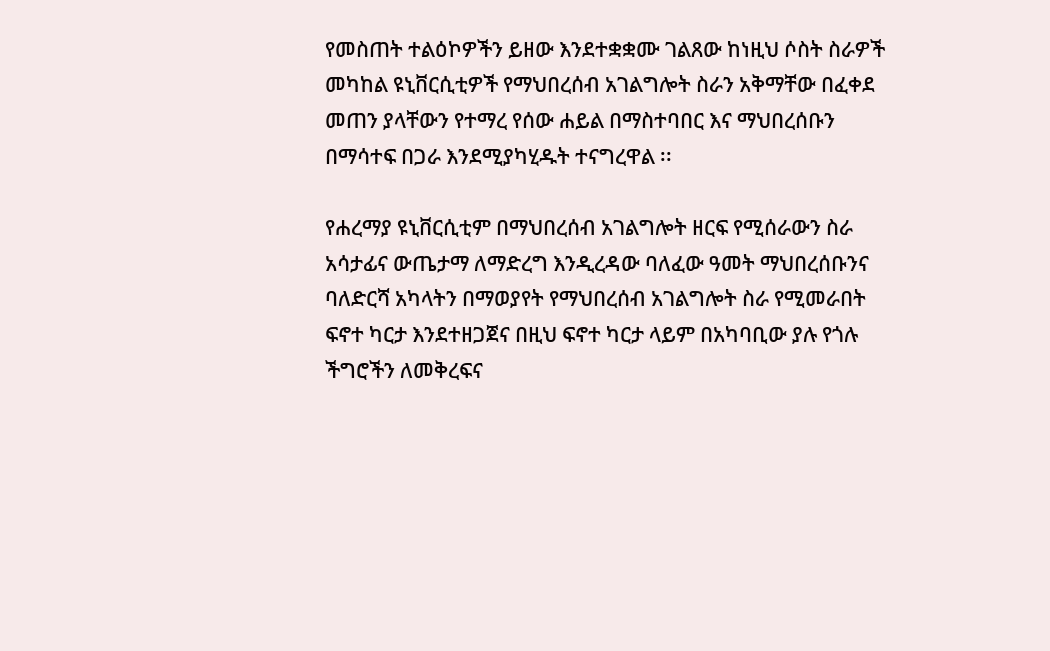የመስጠት ተልዕኮዎችን ይዘው እንደተቋቋሙ ገልጸው ከነዚህ ሶስት ስራዎች መካከል ዩኒቨርሲቲዎች የማህበረሰብ አገልግሎት ስራን አቅማቸው በፈቀደ መጠን ያላቸውን የተማረ የሰው ሐይል በማስተባበር እና ማህበረሰቡን በማሳተፍ በጋራ እንደሚያካሂዱት ተናግረዋል ፡፡

የሐረማያ ዩኒቨርሲቲም በማህበረሰብ አገልግሎት ዘርፍ የሚሰራውን ስራ አሳታፊና ውጤታማ ለማድረግ እንዲረዳው ባለፈው ዓመት ማህበረሰቡንና ባለድርሻ አካላትን በማወያየት የማህበረሰብ አገልግሎት ስራ የሚመራበት ፍኖተ ካርታ እንደተዘጋጀና በዚህ ፍኖተ ካርታ ላይም በአካባቢው ያሉ የጎሉ ችግሮችን ለመቅረፍና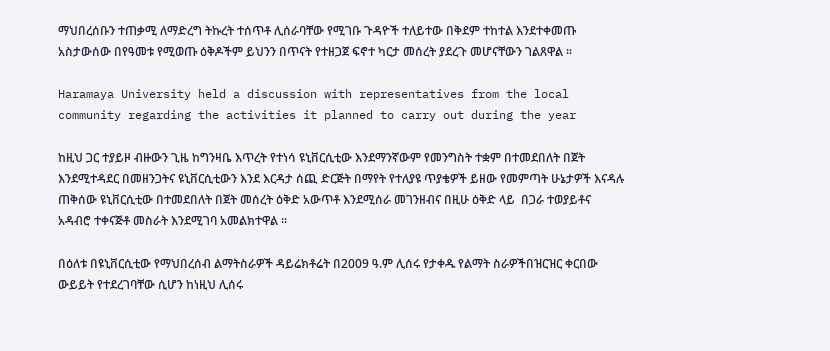ማህበረሰቡን ተጠቃሚ ለማድረግ ትኩረት ተሰጥቶ ሊሰራባቸው የሚገቡ ጉዳዮች ተለይተው በቅደም ተከተል እንደተቀመጡ አስታውሰው በየዓመቱ የሚወጡ ዕቅዶችም ይህንን በጥናት የተዘጋጀ ፍኖተ ካርታ መሰረት ያደረጉ መሆናቸውን ገልጸዋል ፡፡

Haramaya University held a discussion with representatives from the local community regarding the activities it planned to carry out during the year

ከዚህ ጋር ተያይዞ ብዙውን ጊዜ ከግንዛቤ እጥረት የተነሳ ዩኒቨርሲቲው እንደማንኛውም የመንግስት ተቋም በተመደበለት በጀት እንደሚተዳደር በመዘንጋትና ዩኒቨርሲቲውን እንደ እርዳታ ሰጪ ድርጅት በማየት የተለያዩ ጥያቄዎች ይዘው የመምጣት ሁኔታዎች እናዳሉ ጠቅሰው ዩኒቨርሲቲው በተመደበለት በጀት መሰረት ዕቅድ አውጥቶ እንደሚሰራ መገንዘብና በዚሁ ዕቅድ ላይ  በጋራ ተወያይቶና አዳብሮ ተቀናጅቶ መስራት እንደሚገባ አመልክተዋል ፡፡

በዕለቱ በዩኒቨርሲቲው የማህበረሰብ ልማትስራዎች ዳይሬክቶሬት በ2009 ዓ.ም ሊሰሩ የታቀዱ የልማት ስራዎችበዝርዝር ቀርበው ውይይት የተደረገባቸው ሲሆን ከነዚህ ሊሰሩ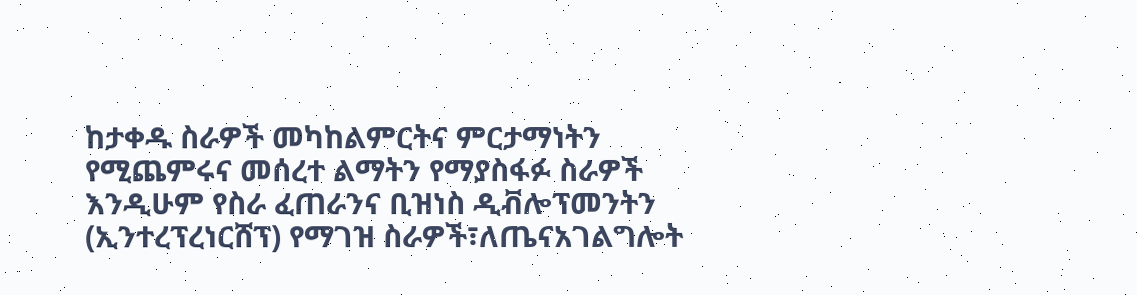ከታቀዱ ስራዎች መካከልምርትና ምርታማነትን የሚጨምሩና መሰረተ ልማትን የማያስፋፉ ስራዎች እንዲሁም የስራ ፈጠራንና ቢዝነስ ዲቭሎፕመንትን (ኢንተረፕረነርሸፕ) የማገዝ ስራዎች፣ለጤናአገልግሎት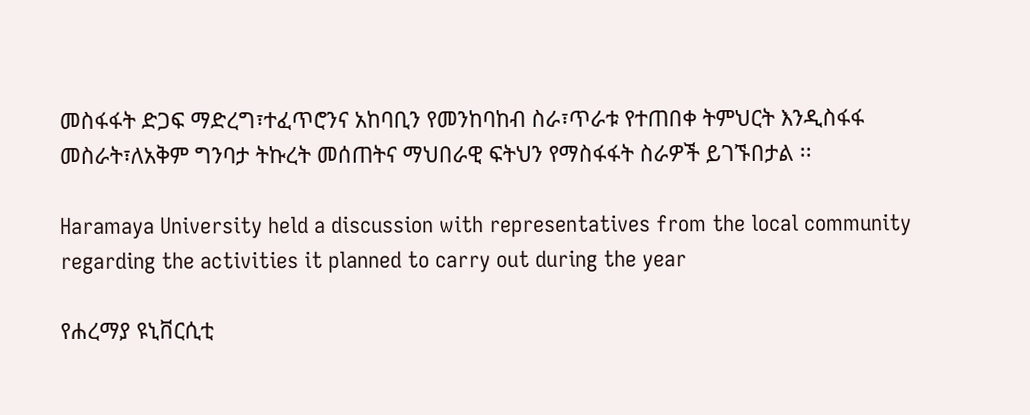መስፋፋት ድጋፍ ማድረግ፣ተፈጥሮንና አከባቢን የመንከባከብ ስራ፣ጥራቱ የተጠበቀ ትምህርት እንዲስፋፋ መስራት፣ለአቅም ግንባታ ትኩረት መሰጠትና ማህበራዊ ፍትህን የማስፋፋት ስራዎች ይገኙበታል ፡፡

Haramaya University held a discussion with representatives from the local community regarding the activities it planned to carry out during the year

የሐረማያ ዩኒቨርሲቲ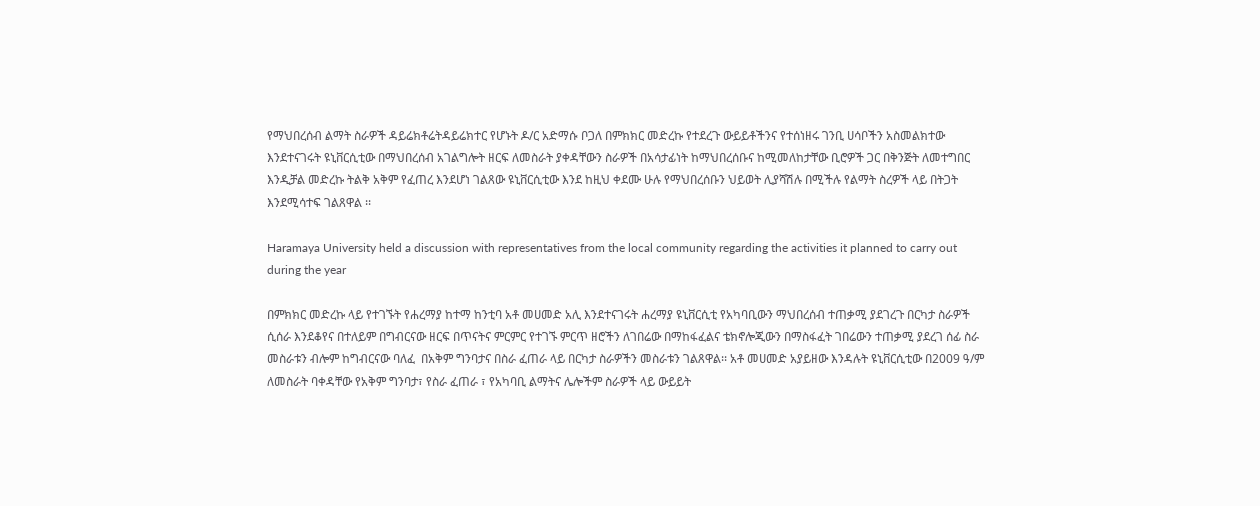የማህበረሰብ ልማት ስራዎች ዳይሬክቶሬትዳይሬክተር የሆኑት ዶ/ር አድማሱ ቦጋለ በምክክር መድረኩ የተደረጉ ውይይቶችንና የተሰነዘሩ ገንቢ ሀሳቦችን አስመልክተው እንደተናገሩት ዩኒቨርሲቲው በማህበረሰብ አገልግሎት ዘርፍ ለመስራት ያቀዳቸውን ስራዎች በአሳታፊነት ከማህበረሰቡና ከሚመለከታቸው ቢሮዎች ጋር በቅንጅት ለመተግበር እንዲቻል መድረኩ ትልቅ አቅም የፈጠረ እንደሆነ ገልጸው ዩኒቨርሲቲው እንደ ከዚህ ቀደሙ ሁሉ የማህበረሰቡን ህይወት ሊያሻሽሉ በሚችሉ የልማት ስረዎች ላይ በትጋት እንደሚሳተፍ ገልጸዋል ፡፡

Haramaya University held a discussion with representatives from the local community regarding the activities it planned to carry out during the year

በምክክር መድረኩ ላይ የተገኙት የሐረማያ ከተማ ከንቲባ አቶ መሀመድ አሊ እንደተናገሩት ሐረማያ ዩኒቨርሲቲ የአካባቢውን ማህበረሰብ ተጠቃሚ ያደገረጉ በርካታ ስራዎች ሲሰራ እንደቆየና በተለይም በግብርናው ዘርፍ በጥናትና ምርምር የተገኙ ምርጥ ዘሮችን ለገበሬው በማከፋፈልና ቴክኖሎጂውን በማስፋፈት ገበሬውን ተጠቃሚ ያደረገ ሰፊ ስራ መስራቱን ብሎም ከግብርናው ባለፈ  በአቅም ግንባታና በስራ ፈጠራ ላይ በርካታ ስራዎችን መስራቱን ገልጸዋል፡፡ አቶ መሀመድ አያይዘው እንዳሉት ዩኒቨርሲቲው በ2009 ዓ/ም ለመስራት ባቀዳቸው የአቅም ግንባታ፣ የስራ ፈጠራ ፣ የአካባቢ ልማትና ሌሎችም ስራዎች ላይ ውይይት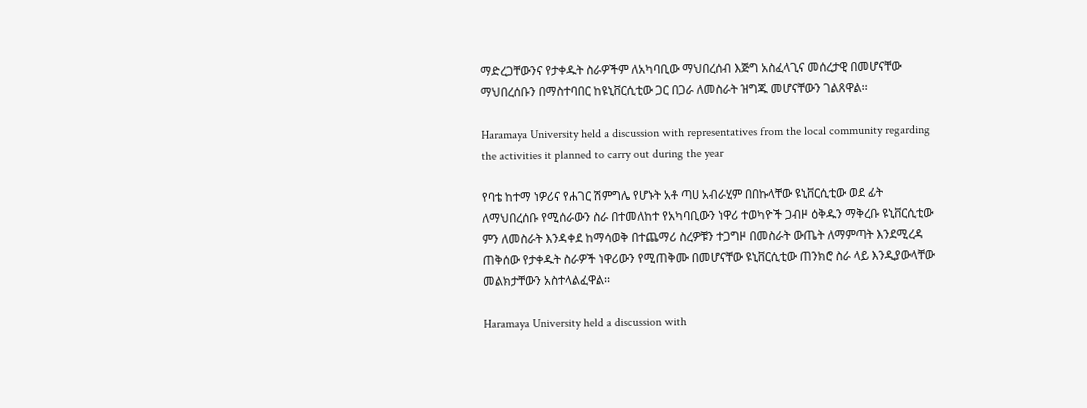ማድረጋቸውንና የታቀዱት ስራዎችም ለአካባቢው ማህበረሰብ እጅግ አስፈላጊና መሰረታዊ በመሆናቸው ማህበረሰቡን በማስተባበር ከዩኒቨርሲቲው ጋር በጋራ ለመስራት ዝግጁ መሆናቸውን ገልጸዋል፡፡

Haramaya University held a discussion with representatives from the local community regarding the activities it planned to carry out during the year

የባቴ ከተማ ነዎሪና የሐገር ሽምግሌ የሆኑት አቶ ጣሀ አብራሂም በበኩላቸው ዩኒቨርሲቲው ወደ ፊት ለማህበረሰቡ የሚሰራውን ስራ በተመለከተ የአካባቢውን ነዋሪ ተወካዮች ጋብዞ ዕቅዱን ማቅረቡ ዩኒቨርሲቲው ምን ለመስራት እንዳቀደ ከማሳወቅ በተጨማሪ ስረዎቹን ተጋግዞ በመስራት ውጤት ለማምጣት እንደሚረዳ ጠቅሰው የታቀዱት ስራዎች ነዋሪውን የሚጠቅሙ በመሆናቸው ዩኒቨርሲቲው ጠንክሮ ስራ ላይ እንዲያውላቸው መልክታቸውን አስተላልፈዋል፡፡

Haramaya University held a discussion with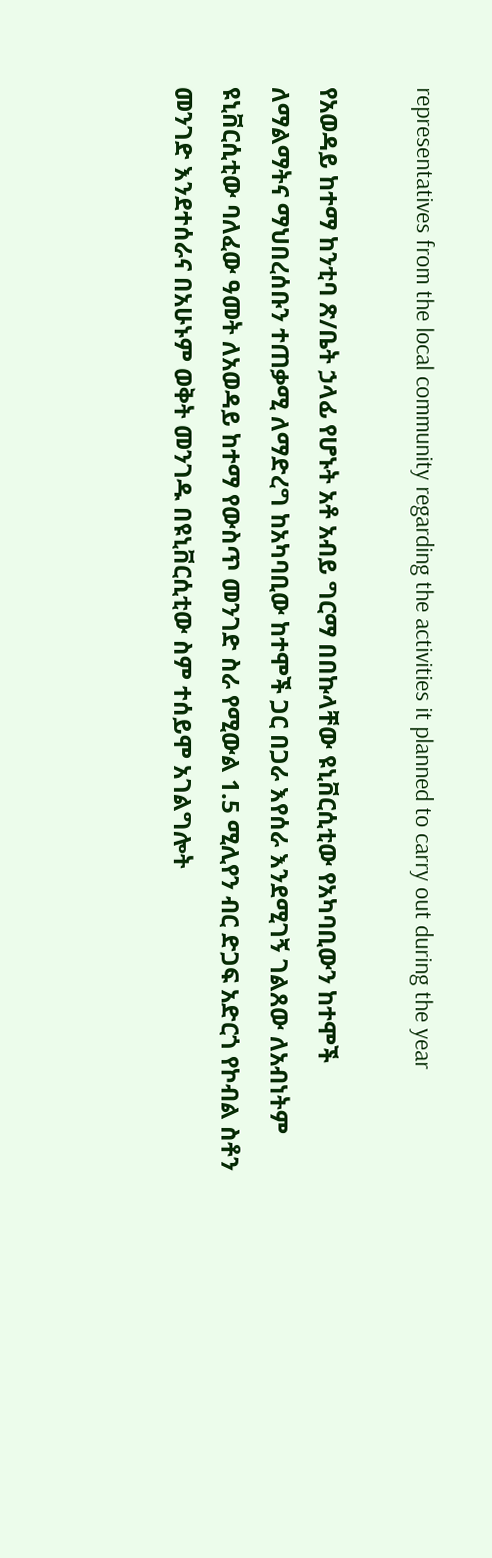representatives from the local community regarding the activities it planned to carry out during the year

የአወዳይ ከተማ ከንቲባ ጽ/ቤት ኃላፊ የሆኑት አቶ አብይ ግርማ በበኩላቸው ዩኒቨርሲቲው የአካባቢውን ከተሞች ለማልማትና ማህበረሰቡን ተጠቃሚ ለማድረግ ከአካባቢው ከተሞች ጋር በጋራ እየሰራ እንደሚገኝ ገልጸው ለአብነትም ዩኒቨርሲቲው ባለፈው ዓመት ለአወዳይ ከተማ የውስጥ መንገድ ስራ የሚውል 1.5 ሚሊየን ብር ድጋፍ አድርጎ የኮብል ስቶን መንገድ እንደተሰራና በአሁኑም ወቅት መንገዱ በዩኒቨርሲቲው ስም ተሰይሞ አገልግሎት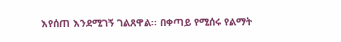እየሰጠ እንደሚገኝ ገልጸዋል፡፡ በቀጣይ የሚሰሩ የልማት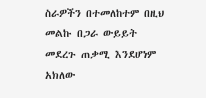ስራዎችን በተመለከተም በዚህ መልኩ በጋራ ውይይት መደረጉ ጠቃሚ እንደሆነም አክለው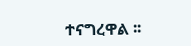ተናግረዋል ፡፡